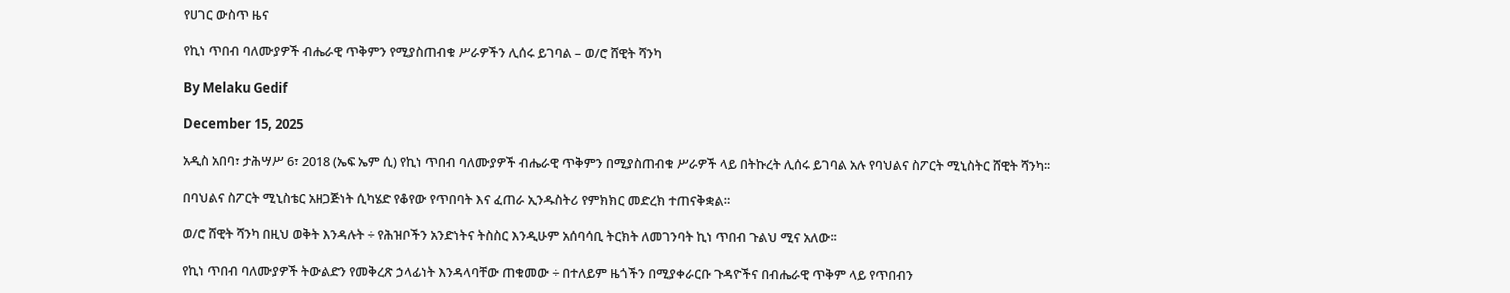የሀገር ውስጥ ዜና

የኪነ ጥበብ ባለሙያዎች ብሔራዊ ጥቅምን የሚያስጠብቁ ሥራዎችን ሊሰሩ ይገባል – ወ/ሮ ሸዊት ሻንካ

By Melaku Gedif

December 15, 2025

አዲስ አበባ፣ ታሕሣሥ 6፣ 2018 (ኤፍ ኤም ሲ) የኪነ ጥበብ ባለሙያዎች ብሔራዊ ጥቅምን በሚያስጠብቁ ሥራዎች ላይ በትኩረት ሊሰሩ ይገባል አሉ የባህልና ስፖርት ሚኒስትር ሸዊት ሻንካ፡፡

በባህልና ስፖርት ሚኒስቴር አዘጋጅነት ሲካሄድ የቆየው የጥበባት እና ፈጠራ ኢንዱስትሪ የምክክር መድረክ ተጠናቅቋል።

ወ/ሮ ሸዊት ሻንካ በዚህ ወቅት እንዳሉት ÷ የሕዝቦችን አንድነትና ትስስር እንዲሁም አሰባሳቢ ትርክት ለመገንባት ኪነ ጥበብ ጉልህ ሚና አለው፡፡

የኪነ ጥበብ ባለሙያዎች ትውልድን የመቅረጽ ኃላፊነት እንዳላባቸው ጠቁመው ÷ በተለይም ዜጎችን በሚያቀራርቡ ጉዳዮችና በብሔራዊ ጥቅም ላይ የጥበብን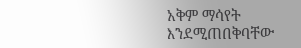አቅም ማሳየት እንደሚጠበቅባቸው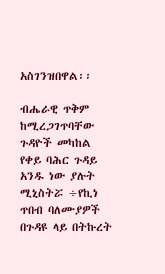አስገንዝበዋል፡፡

ብሔራዊ ጥቅም ከሚረጋገጥባቸው ጉዳዮች መካከል የቀይ ባሕር ጉዳይ አንዱ ነው ያሉት ሚኒስትሯ ÷የኪነ ጥበብ ባለሙያዎች በጉዳዩ ላይ በትኩረት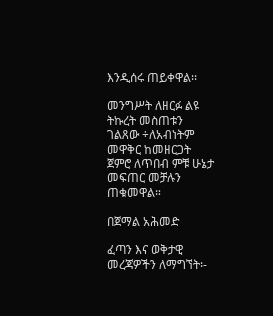እንዲሰሩ ጠይቀዋል፡፡

መንግሥት ለዘርፉ ልዩ ትኩረት መስጠቱን ገልጸው ÷ለአብነትም መዋቅር ከመዘርጋት ጀምሮ ለጥበብ ምቹ ሁኔታ መፍጠር መቻሉን ጠቁመዋል።

በጀማል አሕመድ

ፈጣን እና ወቅታዊ መረጃዎችን ለማግኘት፡-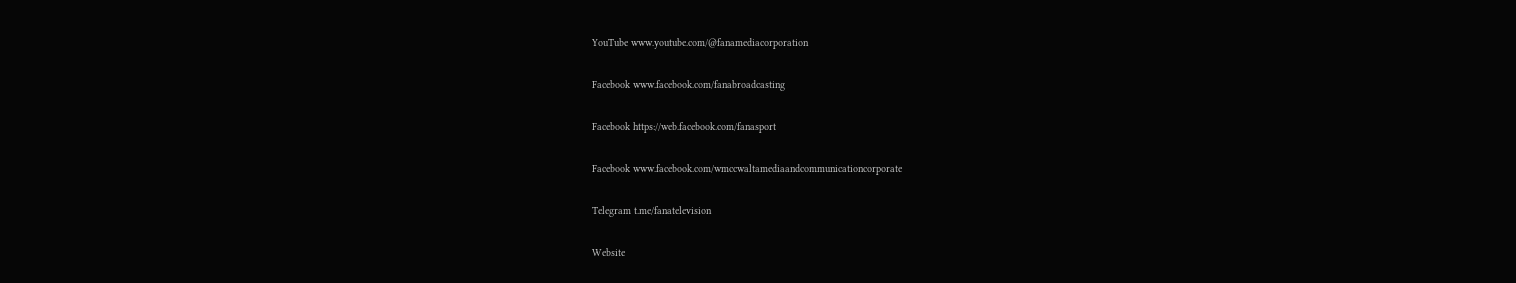YouTube www.youtube.com/@fanamediacorporation

Facebook www.facebook.com/fanabroadcasting

Facebook https://web.facebook.com/fanasport

Facebook www.facebook.com/wmccwaltamediaandcommunicationcorporate

Telegram t.me/fanatelevision

Website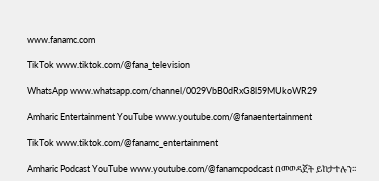www.fanamc.com

TikTok www.tiktok.com/@fana_television

WhatsApp www.whatsapp.com/channel/0029VbB0dRxG8l59MUkoWR29

Amharic Entertainment YouTube www.youtube.com/@fanaentertainment

TikTok www.tiktok.com/@fanamc_entertainment

Amharic Podcast YouTube www.youtube.com/@fanamcpodcast በመወዳጀት ይከታተሉን፡፡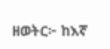ዘወትር፦ ከእኛ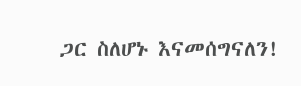ጋር ስለሆኑ እናመሰግናለን!